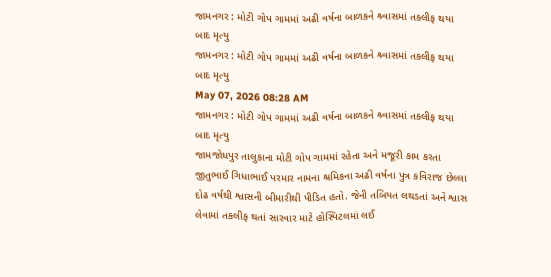જામનગર : મોટી ગોપ ગામમાં અઢી વર્ષના બાળકને શ્ર્વાસમાં તકલીફ થયા બાદ મૃત્યુ
જામનગર : મોટી ગોપ ગામમાં અઢી વર્ષના બાળકને શ્ર્વાસમાં તકલીફ થયા બાદ મૃત્યુ
May 07, 2026 08:28 AM
જામનગર : મોટી ગોપ ગામમાં અઢી વર્ષના બાળકને શ્ર્વાસમાં તકલીફ થયા બાદ મૃત્યુ
જામજોધપુર તાલુકાના મોટી ગોપ ગામમાં રહેતા અને મજૂરી કામ કરતા જીતુભાઈ ગિધાભાઈ પરમાર નામના શ્રમિકના અઢી વર્ષના પુત્ર કવિરાજ છેલ્લા દોઢ વર્ષથી શ્વાસની બીમારીથી પીડિત હતો. જેની તબિયત લથડતાં અને શ્વાસ લેવામાં તકલીફ થતાં સારવાર માટે હોસ્પિટલમાં લઈ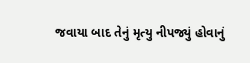જવાયા બાદ તેનું મૃત્યુ નીપજ્યું હોવાનું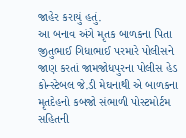જાહેર કરાયું હતું.
આ બનાવ અંગે મૃતક બાળકના પિતા જીતુભાઈ ગિધાભાઈ પરમારે પોલીસને જાણ કરતાં જામજોધપુરના પોલીસ હેડ કોન્સ્ટેબલ જે.ડી મેઘનાથી એ બાળકના મૃતદેહનો કબજો સંભાળી પોસ્ટમોર્ટમ સહિતની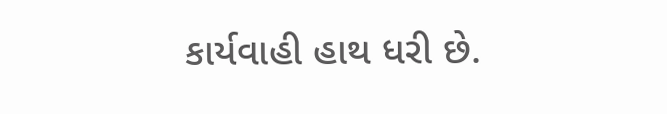કાર્યવાહી હાથ ધરી છે.